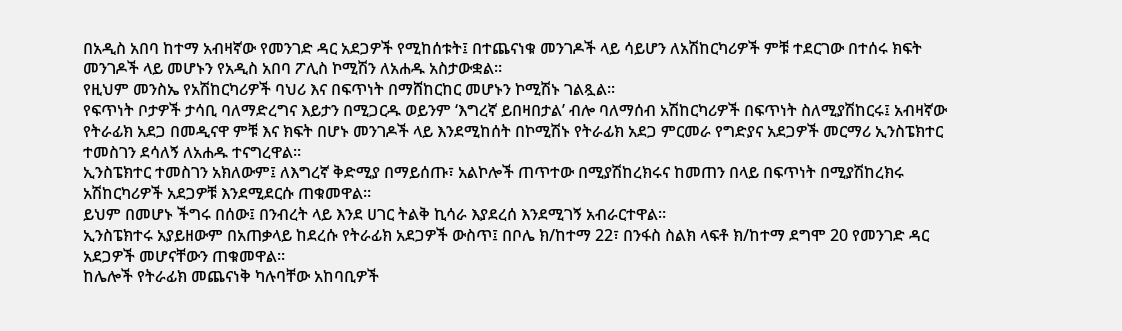በአዲስ አበባ ከተማ አብዛኛው የመንገድ ዳር አደጋዎች የሚከሰቱት፤ በተጨናነቁ መንገዶች ላይ ሳይሆን ለአሽከርካሪዎች ምቹ ተደርገው በተሰሩ ክፍት መንገዶች ላይ መሆኑን የአዲስ አበባ ፖሊስ ኮሚሽን ለአሐዱ አስታውቋል።
የዚህም መንስኤ የአሽከርካሪዎች ባህሪ እና በፍጥነት በማሸከርከር መሆኑን ኮሚሽኑ ገልጿል፡፡
የፍጥነት ቦታዎች ታሳቢ ባለማድረግና እይታን በሚጋርዱ ወይንም ‘እግረኛ ይበዛበታል’ ብሎ ባለማሰብ አሽከርካሪዎች በፍጥነት ስለሚያሽከርሩ፤ አብዛኛው የትራፊክ አደጋ በመዲናዋ ምቹ እና ክፍት በሆኑ መንገዶች ላይ እንደሚከሰት በኮሚሽኑ የትራፊክ አደጋ ምርመራ የግድያና አደጋዎች መርማሪ ኢንስፔክተር ተመስገን ደሳለኝ ለአሐዱ ተናግረዋል።
ኢንስፔክተር ተመስገን አክለውም፤ ለእግረኛ ቅድሚያ በማይሰጡ፣ አልኮሎች ጠጥተው በሚያሽከረክሩና ከመጠን በላይ በፍጥነት በሚያሽከረክሩ አሽከርካሪዎች አደጋዎቹ እንደሚደርሱ ጠቁመዋል።
ይህም በመሆኑ ችግሩ በሰው፤ በንብረት ላይ እንደ ሀገር ትልቅ ኪሳራ እያደረሰ እንደሚገኝ አብራርተዋል።
ኢንስፔክተሩ አያይዘውም በአጠቃላይ ከደረሱ የትራፊክ አደጋዎች ውስጥ፤ በቦሌ ክ/ከተማ 22፣ በንፋስ ስልክ ላፍቶ ክ/ከተማ ደግሞ 20 የመንገድ ዳር አደጋዎች መሆናቸውን ጠቁመዋል።
ከሌሎች የትራፊክ መጨናነቅ ካሉባቸው አከባቢዎች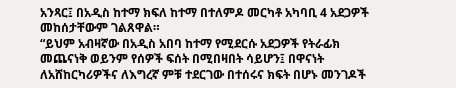አንጻር፤ በአዲስ ከተማ ክፍለ ከተማ በተለምዶ መርካቶ አካባቢ 4 አደጋዎች መከሰታቸውም ገልጸዋል።
“ይህም አብዛኛው በአዲስ አበባ ከተማ የሚደርሱ አደጋዎች የትራፊክ መጨናነቅ ወይንም የሰዎች ፍሰት በሚበዛበት ሳይሆን፤ በዋናነት ለአሸከርካሪዎችና ለእግረኛ ምቹ ተደርገው በተሰሩና ክፍት በሆኑ መንገዶች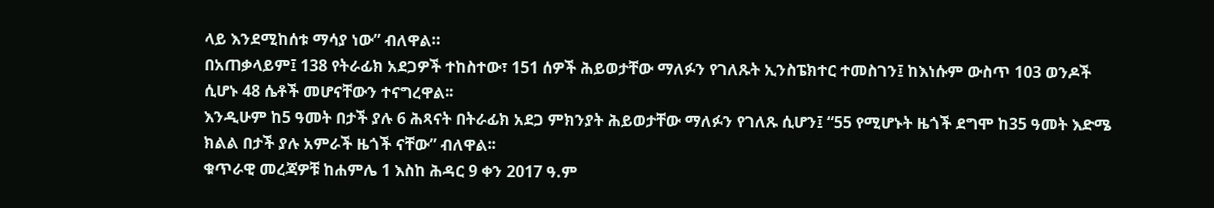ላይ እንደሚከሰቱ ማሳያ ነው” ብለዋል።
በአጠቃላይም፤ 138 የትራፊክ አደጋዎች ተከስተው፣ 151 ሰዎች ሕይወታቸው ማለፉን የገለጹት ኢንስፔክተር ተመስገን፤ ከእነሱም ውስጥ 103 ወንዶች ሲሆኑ 48 ሴቶች መሆናቸውን ተናግረዋል፡፡
እንዲሁም ከ5 ዓመት በታች ያሉ 6 ሕጻናት በትራፊክ አደጋ ምክንያት ሕይወታቸው ማለፉን የገለጹ ሲሆን፤ “55 የሚሆኑት ዜጎች ደግሞ ከ35 ዓመት እድሜ ክልል በታች ያሉ አምራች ዜጎች ናቸው” ብለዋል፡፡
ቁጥራዊ መረጃዎቹ ከሐምሌ 1 እስከ ሕዳር 9 ቀን 2017 ዓ.ም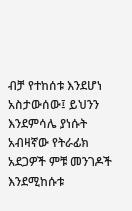ብቻ የተከሰቱ እንደሆነ አስታውሰው፤ ይህንን እንደምሳሌ ያነሱት አብዛኛው የትራፊክ አደጋዎች ምቹ መንገዶች እንደሚከሱቱ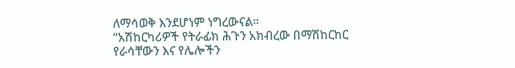ለማሳወቅ እንደሆነም ነግረውናል።
“አሽከርካሪዎች የትራፊክ ሕጉን አክብረው በማሽከርከር የራሳቸውን እና የሌሎችን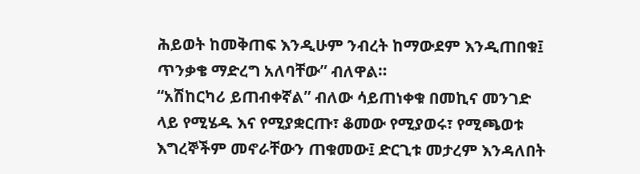ሕይወት ከመቅጠፍ እንዲሁም ንብረት ከማውደም እንዲጠበቁ፤ ጥንቃቄ ማድረግ አለባቸው” ብለዋል።
“አሽከርካሪ ይጠብቀኛል” ብለው ሳይጠነቀቁ በመኪና መንገድ ላይ የሚሄዱ እና የሚያቋርጡ፣ ቆመው የሚያወሩ፣ የሚጫወቱ እግረኞችም መኖራቸውን ጠቁመው፤ ድርጊቱ መታረም እንዳለበት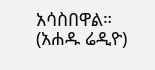አሳስበዋል።
(አሐዱ ሬዲዮ)